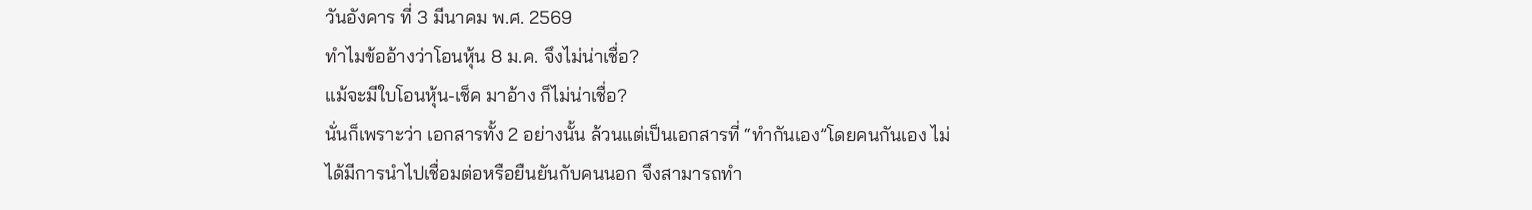วันอังคาร ที่ 3 มีนาคม พ.ศ. 2569
ทำไมข้ออ้างว่าโอนหุ้น 8 ม.ค. จึงไม่น่าเชื่อ?
แม้จะมีใบโอนหุ้น-เช็ค มาอ้าง ก็ไม่น่าเชื่อ?
นั่นก็เพราะว่า เอกสารทั้ง 2 อย่างนั้น ล้วนแต่เป็นเอกสารที่ “ทำกันเอง”โดยคนกันเอง ไม่ได้มีการนำไปเชื่อมต่อหรือยืนยันกับคนนอก จึงสามารถทำ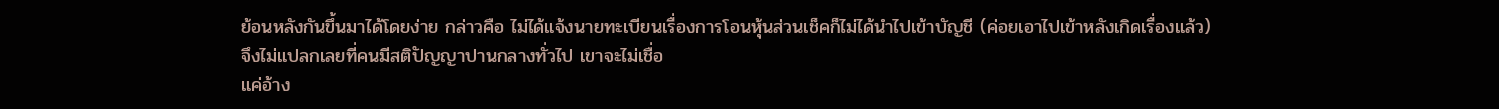ย้อนหลังกันขึ้นมาได้โดยง่าย กล่าวคือ ไม่ได้แจ้งนายทะเบียนเรื่องการโอนหุ้นส่วนเช็คก็ไม่ได้นำไปเข้าบัญชี (ค่อยเอาไปเข้าหลังเกิดเรื่องแล้ว)
จึงไม่แปลกเลยที่คนมีสติปัญญาปานกลางทั่วไป เขาจะไม่เชื่อ
แค่อ้าง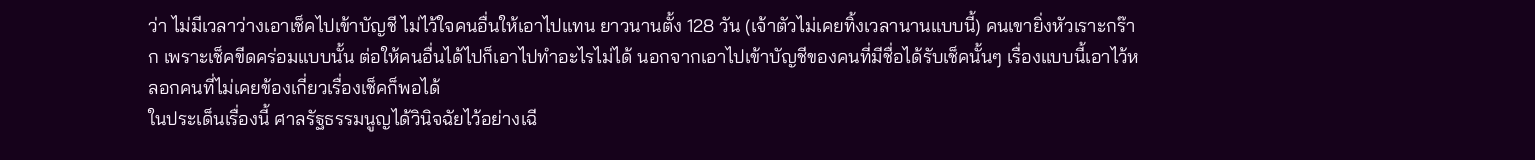ว่า ไม่มีเวลาว่างเอาเช็คไปเข้าบัญชี ไม่ไว้ใจคนอื่นให้เอาไปแทน ยาวนานตั้ง 128 วัน (เจ้าตัวไม่เคยทิ้งเวลานานแบบนี้) คนเขายิ่งหัวเราะกร๊าก เพราะเช็คขีดคร่อมแบบนั้น ต่อให้คนอื่นได้ไปก็เอาไปทำอะไรไม่ได้ นอกจากเอาไปเข้าบัญชีของคนที่มีชื่อได้รับเช็คนั้นๆ เรื่องแบบนี้เอาไว้หลอกคนที่ไม่เคยข้องเกี่ยวเรื่องเช็คก็พอได้
ในประเด็นเรื่องนี้ ศาลรัฐธรรมนูญได้วินิจฉัยไว้อย่างเฉี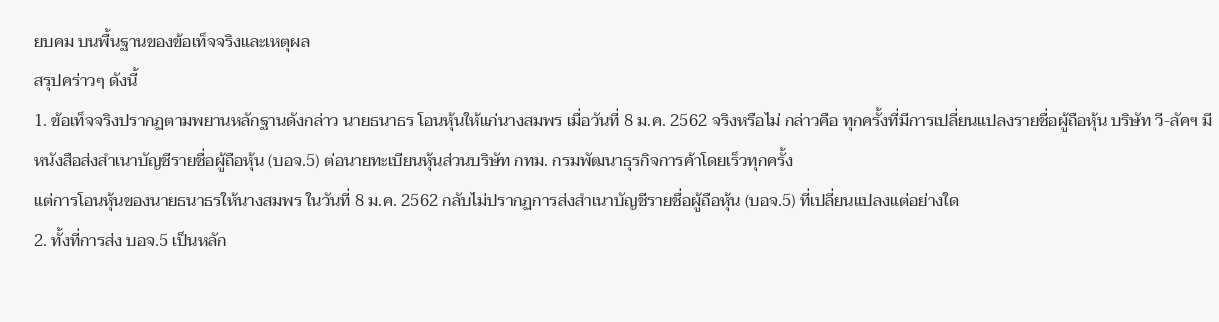ยบคม บนพื้นฐานของข้อเท็จจริงและเหตุผล
สรุปคร่าวๆ ดังนี้
1. ข้อเท็จจริงปรากฏตามพยานหลักฐานดังกล่าว นายธนาธร โอนหุ้นให้แก่นางสมพร เมื่อวันที่ 8 ม.ค. 2562 จริงหรือไม่ กล่าวคือ ทุกครั้งที่มีการเปลี่ยนแปลงรายชื่อผู้ถือหุ้น บริษัท วี-ลัคฯ มีหนังสือส่งสำเนาบัญชีรายชื่อผู้ถือหุ้น (บอจ.5) ต่อนายทะเบียนหุ้นส่วนบริษัท กทม. กรมพัฒนาธุรกิจการค้าโดยเร็วทุกครั้ง
แต่การโอนหุ้นของนายธนาธรให้นางสมพร ในวันที่ 8 ม.ค. 2562 กลับไม่ปรากฏการส่งสำเนาบัญชีรายชื่อผู้ถือหุ้น (บอจ.5) ที่เปลี่ยนแปลงแต่อย่างใด
2. ทั้งที่การส่ง บอจ.5 เป็นหลัก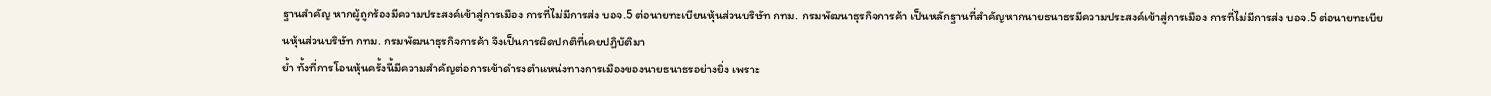ฐานสำคัญ หากผู้ถูกร้องมีความประสงค์เข้าสู่การเมือง การที่ไม่มีการส่ง บอจ.5 ต่อนายทะเบียนหุ้นส่วนบริษัท กทม. กรมพัฒนาธุรกิจการค้า เป็นหลักฐานที่สำคัญหากนายธนาธรมีความประสงค์เข้าสู่การเมือง การที่ไม่มีการส่ง บอจ.5 ต่อนายทะเบียนหุ้นส่วนบริษัท กทม. กรมพัฒนาธุรกิจการค้า จึงเป็นการผิดปกติที่เคยปฏิบัติมา
ย้ำ ทั้งที่การโอนหุ้นครั้งนี้มีความสำคัญต่อการเข้าดำรงตำแหน่งทางการเมืองของนายธนาธรอย่างยิ่ง เพราะ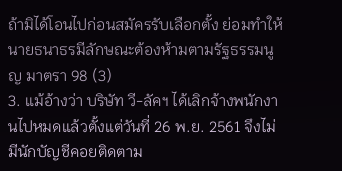ถ้ามิได้โอนไปก่อนสมัครรับเลือกตั้ง ย่อมทำให้นายธนาธรมีลักษณะต้องห้ามตามรัฐธรรมนูญ มาตรา 98 (3)
3. แม้อ้างว่า บริษัท วี-ลัคฯ ได้เลิกจ้างพนักงานไปหมดแล้วตั้งแต่วันที่ 26 พ.ย. 2561 จึงไม่มีนักบัญชีคอยติดตาม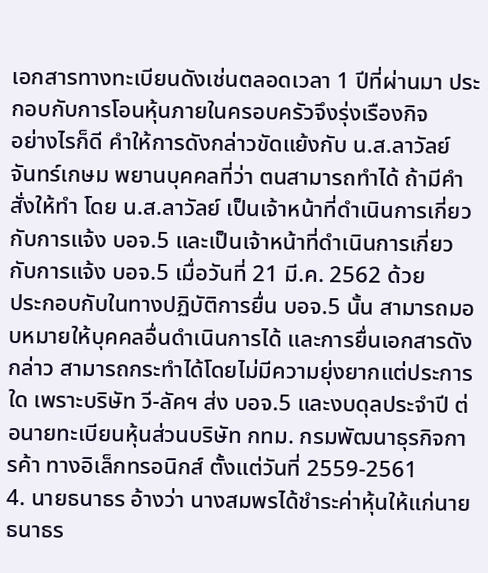เอกสารทางทะเบียนดังเช่นตลอดเวลา 1 ปีที่ผ่านมา ประกอบกับการโอนหุ้นภายในครอบครัวจึงรุ่งเรืองกิจ
อย่างไรก็ดี คำให้การดังกล่าวขัดแย้งกับ น.ส.ลาวัลย์ จันทร์เกษม พยานบุคคลที่ว่า ตนสามารถทำได้ ถ้ามีคำสั่งให้ทำ โดย น.ส.ลาวัลย์ เป็นเจ้าหน้าที่ดำเนินการเกี่ยวกับการแจ้ง บอจ.5 และเป็นเจ้าหน้าที่ดำเนินการเกี่ยวกับการแจ้ง บอจ.5 เมื่อวันที่ 21 มี.ค. 2562 ด้วย
ประกอบกับในทางปฏิบัติการยื่น บอจ.5 นั้น สามารถมอบหมายให้บุคคลอื่นดำเนินการได้ และการยื่นเอกสารดังกล่าว สามารถกระทำได้โดยไม่มีความยุ่งยากแต่ประการใด เพราะบริษัท วี-ลัคฯ ส่ง บอจ.5 และงบดุลประจำปี ต่อนายทะเบียนหุ้นส่วนบริษัท กทม. กรมพัฒนาธุรกิจการค้า ทางอิเล็กทรอนิกส์ ตั้งแต่วันที่ 2559-2561
4. นายธนาธร อ้างว่า นางสมพรได้ชำระค่าหุ้นให้แก่นายธนาธร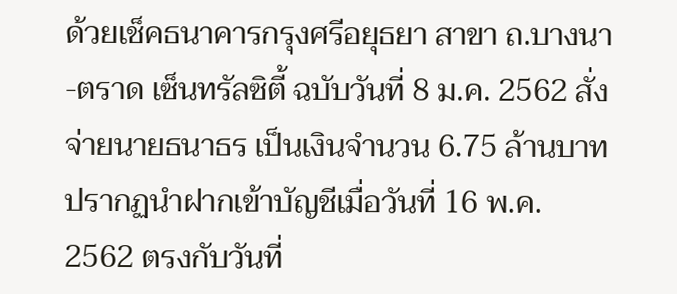ด้วยเช็คธนาคารกรุงศรีอยุธยา สาขา ถ.บางนา-ตราด เซ็นทรัลซิตี้ ฉบับวันที่ 8 ม.ค. 2562 สั่งจ่ายนายธนาธร เป็นเงินจำนวน 6.75 ล้านบาท
ปรากฏนำฝากเข้าบัญชีเมื่อวันที่ 16 พ.ค. 2562 ตรงกับวันที่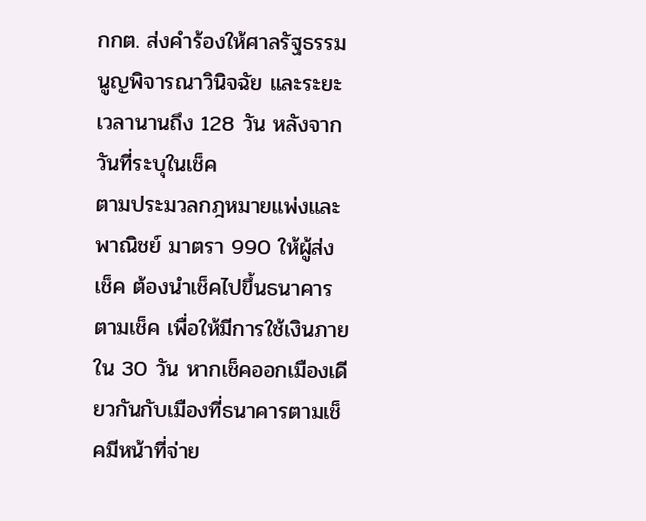กกต. ส่งคำร้องให้ศาลรัฐธรรมนูญพิจารณาวินิจฉัย และระยะเวลานานถึง 128 วัน หลังจากวันที่ระบุในเช็ค
ตามประมวลกฎหมายแพ่งและพาณิชย์ มาตรา 990 ให้ผู้ส่งเช็ค ต้องนำเช็คไปขึ้นธนาคารตามเช็ค เพื่อให้มีการใช้เงินภายใน 30 วัน หากเช็คออกเมืองเดียวกันกับเมืองที่ธนาคารตามเช็คมีหน้าที่จ่าย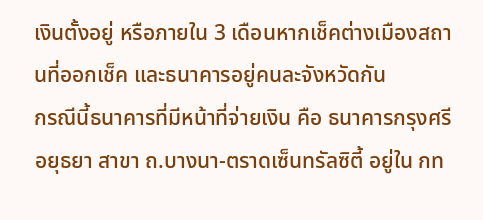เงินตั้งอยู่ หรือภายใน 3 เดือนหากเช็คต่างเมืองสถานที่ออกเช็ค และธนาคารอยู่คนละจังหวัดกัน
กรณีนี้ธนาคารที่มีหน้าที่จ่ายเงิน คือ ธนาคารกรุงศรีอยุธยา สาขา ถ.บางนา-ตราดเซ็นทรัลซิตี้ อยู่ใน กท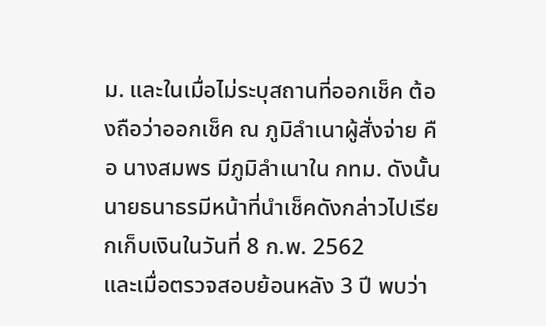ม. และในเมื่อไม่ระบุสถานที่ออกเช็ค ต้องถือว่าออกเช็ค ณ ภูมิลำเนาผู้สั่งจ่าย คือ นางสมพร มีภูมิลำเนาใน กทม. ดังนั้นนายธนาธรมีหน้าที่นำเช็คดังกล่าวไปเรียกเก็บเงินในวันที่ 8 ก.พ. 2562
และเมื่อตรวจสอบย้อนหลัง 3 ปี พบว่า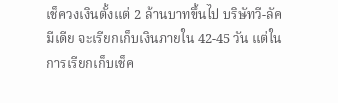เช็ควงเงินตั้งแต่ 2 ล้านบาทขึ้นไป บริษัทวี-ลัค มีเดีย จะเรียกเก็บเงินภายใน 42-45 วัน แต่ในการเรียกเก็บเช็ค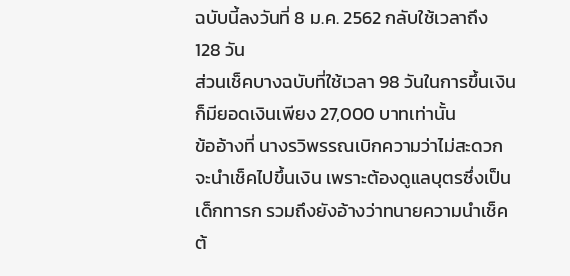ฉบับนี้ลงวันที่ 8 ม.ค. 2562 กลับใช้เวลาถึง 128 วัน
ส่วนเช็คบางฉบับที่ใช้เวลา 98 วันในการขึ้นเงิน ก็มียอดเงินเพียง 27,000 บาทเท่านั้น
ข้ออ้างที่ นางรวิพรรณเบิกความว่าไม่สะดวกจะนำเช็คไปขึ้นเงิน เพราะต้องดูแลบุตรซึ่งเป็นเด็กทารก รวมถึงยังอ้างว่าทนายความนำเช็คต้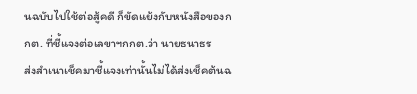นฉบับไปใช้ต่อสู้คดี ก็ขัดแย้งกับหนังสือของกกต. ที่ชี้แจงต่อเลขาฯกกต.ว่า นายธนาธร
ส่งสำเนาเช็คมาชี้แจงเท่านั้นไม่ได้ส่งเช็คต้นฉ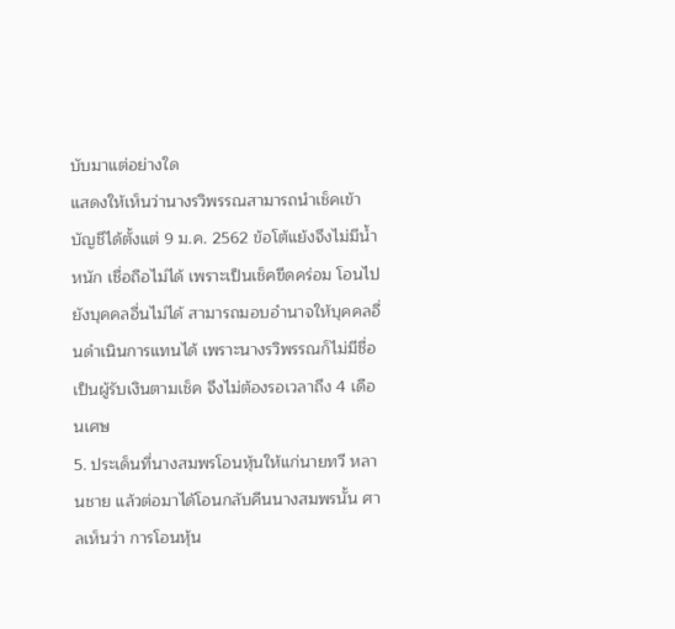บับมาแต่อย่างใด
แสดงให้เห็นว่านางรวิพรรณสามารถนำเช็คเข้าบัญชีได้ตั้งแต่ 9 ม.ค. 2562 ข้อโต้แย้งจึงไม่มีน้ำหนัก เชื่อถือไม่ได้ เพราะเป็นเช็คขีดคร่อม โอนไปยังบุคคลอื่นไม่ได้ สามารถมอบอำนาจให้บุคคลอื่นดำเนินการแทนได้ เพราะนางรวิพรรณก็ไม่มีชื่อเป็นผู้รับเงินตามเช็ค จึงไม่ต้องรอเวลาถึง 4 เดือนเศษ
5. ประเด็นที่นางสมพรโอนหุ้นให้แก่นายทวี หลานชาย แล้วต่อมาได้โอนกลับคืนนางสมพรนั้น ศาลเห็นว่า การโอนหุ้น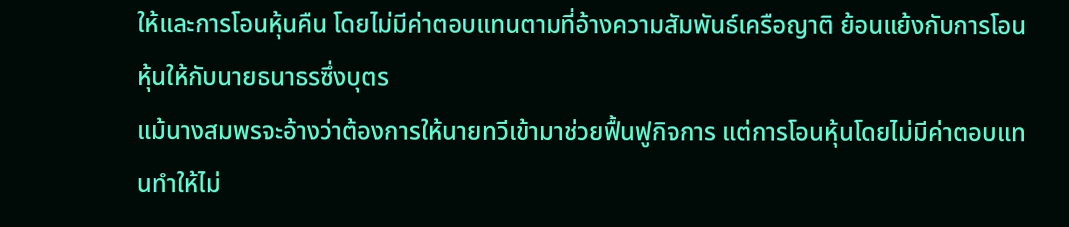ให้และการโอนหุ้นคืน โดยไม่มีค่าตอบแทนตามที่อ้างความสัมพันธ์เครือญาติ ย้อนแย้งกับการโอนหุ้นให้กับนายธนาธรซึ่งบุตร
แม้นางสมพรจะอ้างว่าต้องการให้นายทวีเข้ามาช่วยฟื้นฟูกิจการ แต่การโอนหุ้นโดยไม่มีค่าตอบแทนทำให้ไม่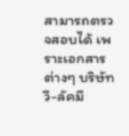สามารถตรวจสอบได้ เพราะเอกสารต่างๆ บริษัทวี-ลัคมี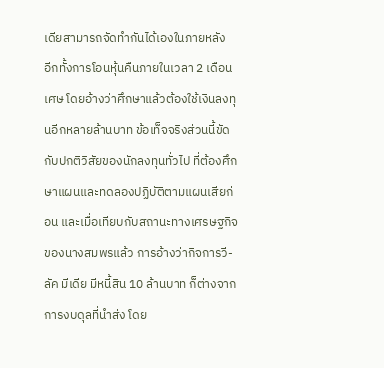เดียสามารถจัดทำกันได้เองในภายหลัง
อีกทั้งการโอนหุ้นคืนภายในเวลา 2 เดือนเศษ โดยอ้างว่าศึกษาแล้วต้องใช้เงินลงทุนอีกหลายล้านบาท ข้อเท็จจริงส่วนนี้ขัดกับปกติวิสัยของนักลงทุนทั่วไป ที่ต้องศึกษาแผนและทดลองปฏิบัติตามแผนเสียก่อน และเมื่อเทียบกับสถานะทางเศรษฐกิจของนางสมพรแล้ว การอ้างว่ากิจการวี-ลัค มีเดีย มีหนี้สิน 10 ล้านบาท ก็ต่างจากการงบดุลที่นำส่ง โดย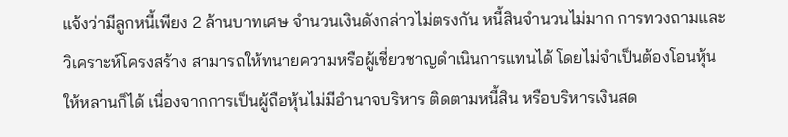แจ้งว่ามีลูกหนี้เพียง 2 ล้านบาทเศษ จำนวนเงินดังกล่าวไม่ตรงกัน หนี้สินจำนวนไม่มาก การทวงถามและวิเคราะห์โครงสร้าง สามารถให้ทนายความหรือผู้เชี่ยวชาญดำเนินการแทนได้ โดยไม่จำเป็นต้องโอนหุ้นให้หลานก็ได้ เนื่องจากการเป็นผู้ถือหุ้นไม่มีอำนาจบริหาร ติดตามหนี้สิน หรือบริหารเงินสด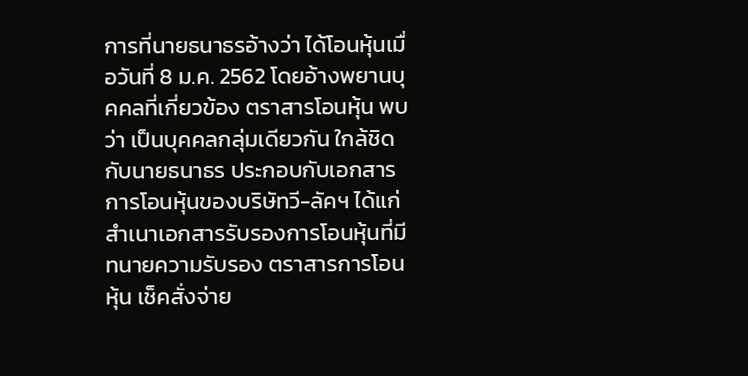การที่นายธนาธรอ้างว่า ได้โอนหุ้นเมื่อวันที่ 8 ม.ค. 2562 โดยอ้างพยานบุคคลที่เกี่ยวข้อง ตราสารโอนหุ้น พบว่า เป็นบุคคลกลุ่มเดียวกัน ใกล้ชิดกับนายธนาธร ประกอบกับเอกสารการโอนหุ้นของบริษัทวี-ลัคฯ ได้แก่ สำเนาเอกสารรับรองการโอนหุ้นที่มีทนายความรับรอง ตราสารการโอนหุ้น เช็คสั่งจ่าย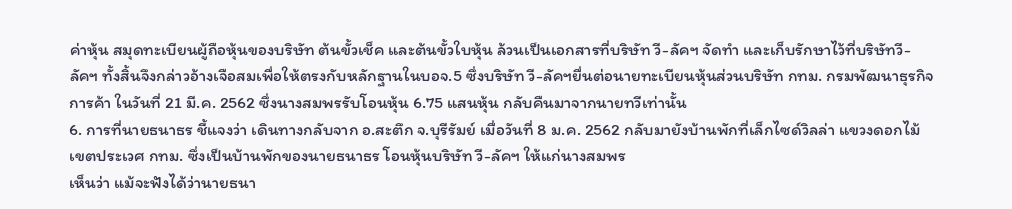ค่าหุ้น สมุดทะเบียนผู้ถือหุ้นของบริษัท ต้นขั้วเช็ค และต้นขั้วใบหุ้น ล้วนเป็นเอกสารที่บริษัท วี-ลัคฯ จัดทำ และเก็บรักษาไว้ที่บริษัทวี-ลัคฯ ทั้งสิ้นจึงกล่าวอ้างเจือสมเพื่อให้ตรงกับหลักฐานในบอจ.5 ซึ่งบริษัท วี-ลัคฯยื่นต่อนายทะเบียนหุ้นส่วนบริษัท กทม. กรมพัฒนาธุรกิจการค้า ในวันที่ 21 มี.ค. 2562 ซึ่งนางสมพรรับโอนหุ้น 6.75 แสนหุ้น กลับคืนมาจากนายทวีเท่านั้น
6. การที่นายธนาธร ชี้แจงว่า เดินทางกลับจาก อ.สะตึก จ.บุรีรัมย์ เมื่อวันที่ 8 ม.ค. 2562 กลับมายังบ้านพักที่เล็กไซด์วิลล่า แขวงดอกไม้ เขตประเวศ กทม. ซึ่งเป็นบ้านพักของนายธนาธร โอนหุ้นบริษัท วี-ลัคฯ ให้แก่นางสมพร
เห็นว่า แม้จะฟังได้ว่านายธนา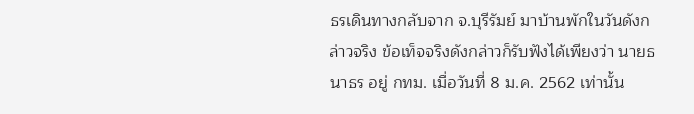ธรเดินทางกลับจาก จ.บุรีรัมย์ มาบ้านพักในวันดังกล่าวจริง ข้อเท็จจริงดังกล่าวก็รับฟังได้เพียงว่า นายธนาธร อยู่ กทม. เมื่อวันที่ 8 ม.ค. 2562 เท่านั้น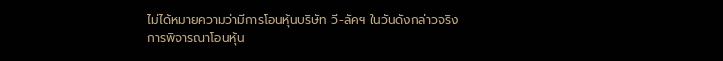ไม่ได้หมายความว่ามีการโอนหุ้นบริษัท วี-ลัคฯ ในวันดังกล่าวจริง
การพิจารณาโอนหุ้น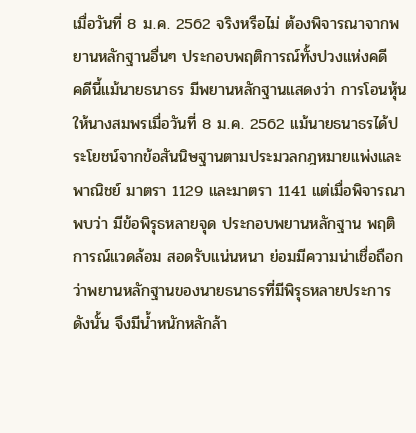เมื่อวันที่ 8 ม.ค. 2562 จริงหรือไม่ ต้องพิจารณาจากพยานหลักฐานอื่นๆ ประกอบพฤติการณ์ทั้งปวงแห่งคดี
คดีนี้แม้นายธนาธร มีพยานหลักฐานแสดงว่า การโอนหุ้นให้นางสมพรเมื่อวันที่ 8 ม.ค. 2562 แม้นายธนาธรได้ประโยชน์จากข้อสันนิษฐานตามประมวลกฎหมายแพ่งและพาณิชย์ มาตรา 1129 และมาตรา 1141 แต่เมื่อพิจารณาพบว่า มีข้อพิรุธหลายจุด ประกอบพยานหลักฐาน พฤติการณ์แวดล้อม สอดรับแน่นหนา ย่อมมีความน่าเชื่อถือกว่าพยานหลักฐานของนายธนาธรที่มีพิรุธหลายประการ ดังนั้น จึงมีน้ำหนักหลักล้า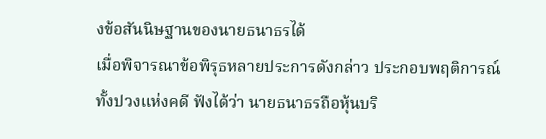งข้อสันนิษฐานของนายธนาธรได้
เมื่อพิจารณาข้อพิรุธหลายประการดังกล่าว ประกอบพฤติการณ์ทั้งปวงแห่งคดี ฟังได้ว่า นายธนาธรถือหุ้นบริ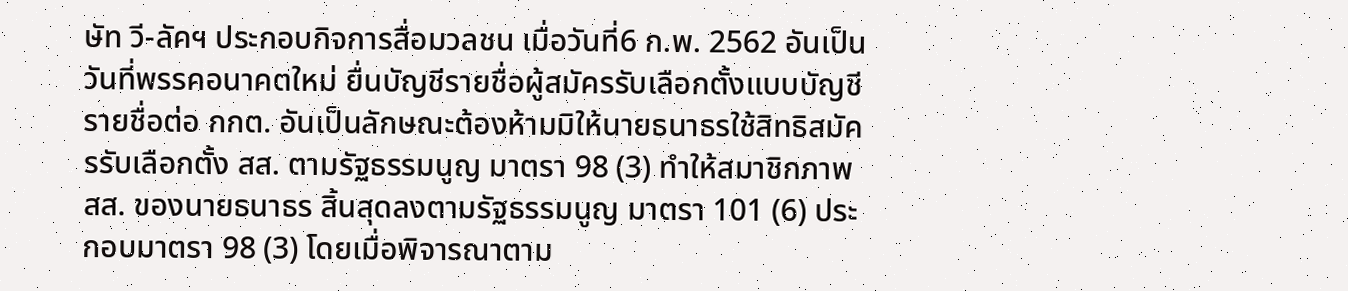ษัท วี-ลัคฯ ประกอบกิจการสื่อมวลชน เมื่อวันที่6 ก.พ. 2562 อันเป็นวันที่พรรคอนาคตใหม่ ยื่นบัญชีรายชื่อผู้สมัครรับเลือกตั้งแบบบัญชีรายชื่อต่อ กกต. อันเป็นลักษณะต้องห้ามมิให้นายธนาธรใช้สิทธิสมัครรับเลือกตั้ง สส. ตามรัฐธรรมนูญ มาตรา 98 (3) ทำให้สมาชิกภาพ สส. ของนายธนาธร สิ้นสุดลงตามรัฐธรรมนูญ มาตรา 101 (6) ประกอบมาตรา 98 (3) โดยเมื่อพิจารณาตาม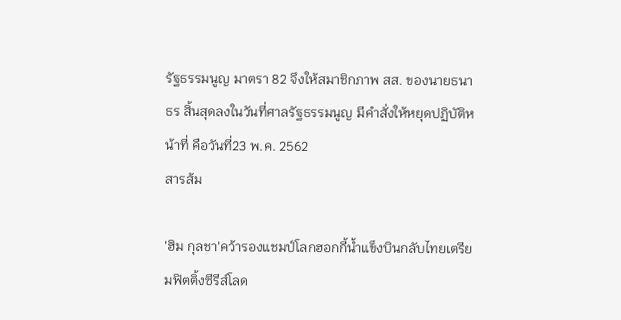รัฐธรรมนูญ มาตรา 82 จึงให้สมาชิกภาพ สส. ของนายธนาธร สิ้นสุดลงในวันที่ศาลรัฐธรรมนูญ มีคำสั่งให้หยุดปฏิบัติหน้าที่ คือวันที่23 พ.ค. 2562
สารส้ม

'ฮิม กุลชา'คว้ารองแชมป์โลกฮอกกี้น้ำแข็งบินกลับไทยเตรียมฟิตติ้งซีรีส์โลด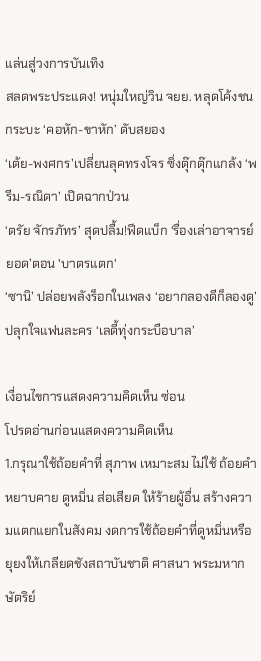แล่นสู่วงการบันเทิง
สลดพระประแดง! หนุ่มใหญ่วิน จยย. หลุดโค้งชนกระบะ ‘คอหัก-ขาหัก’ ดับสยอง
‘เต้ย-พงศกร’เปลี่ยนลุคทรงโจร ซิ่งตุ๊กตุ๊กแกล้ง ‘พรีม-รณิดา’ เปิดฉากป่วน
‘ตรัย จักรภัทร’ สุดปลื้ม!ฟีดแบ็ก ‘รื่องเล่าอาจารย์ยอด’ตอน 'บาตรแตก'
‘ซานิ’ ปล่อยพลังร็อกในเพลง ‘อยากลองดีก็ลองดู’ ปลุกใจแฟนละคร ‘เลดี้ทุ่งกระบือบาล’

เงื่อนไขการแสดงความคิดเห็น ซ่อน
โปรดอ่านก่อนแสดงความคิดเห็น
1.กรุณาใช้ถ้อยคำที่ สุภาพ เหมาะสม ไม่ใช้ ถ้อยคำหยาบคาย ดูหมิ่น ส่อเสียด ให้ร้ายผู้อื่น สร้างความแตกแยกในสังคม งดการใช้ถ้อยคำที่ดูหมิ่นหรือยุยงให้เกลียดชังสถาบันชาติ ศาสนา พระมหากษัตริย์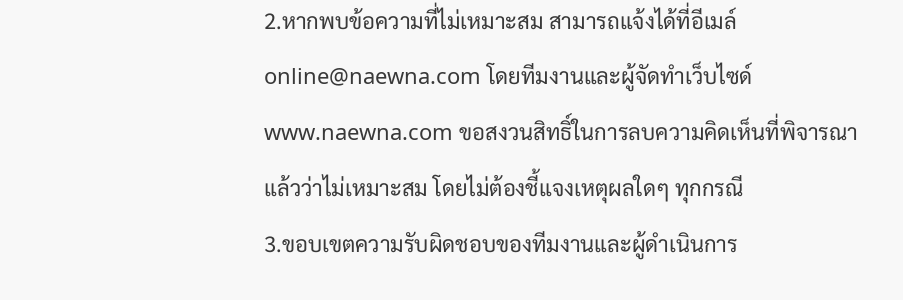2.หากพบข้อความที่ไม่เหมาะสม สามารถแจ้งได้ที่อีเมล์ online@naewna.com โดยทีมงานและผู้จัดทำเว็บไซด์ www.naewna.com ขอสงวนสิทธิ์ในการลบความคิดเห็นที่พิจารณาแล้วว่าไม่เหมาะสม โดยไม่ต้องชี้แจงเหตุผลใดๆ ทุกกรณี
3.ขอบเขตความรับผิดชอบของทีมงานและผู้ดำเนินการ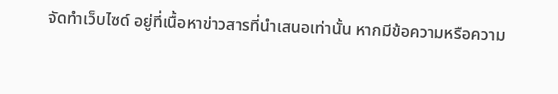จัดทำเว็บไซด์ อยู่ที่เนื้อหาข่าวสารที่นำเสนอเท่านั้น หากมีข้อความหรือความ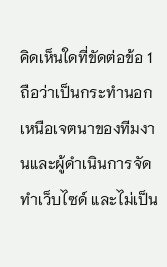คิดเห็นใดที่ขัดต่อข้อ 1 ถือว่าเป็นกระทำนอกเหนือเจตนาของทีมงานและผู้ดำเนินการจัดทำเว็บไซด์ และไม่เป็น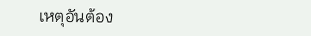เหตุอันต้อง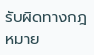รับผิดทางกฎหมาย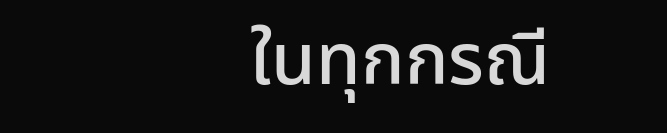ในทุกกรณี